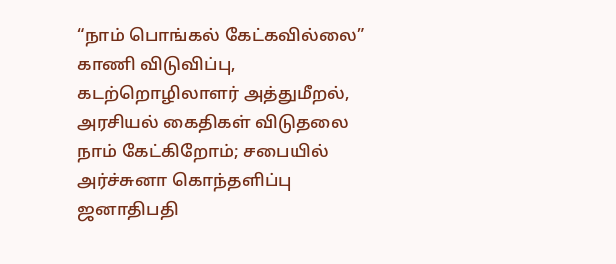“நாம் பொங்கல் கேட்கவில்லை” காணி விடுவிப்பு, கடற்றொழிலாளர் அத்துமீறல், அரசியல் கைதிகள் விடுதலை நாம் கேட்கிறோம்; சபையில் அர்ச்சுனா கொந்தளிப்பு
ஜனாதிபதி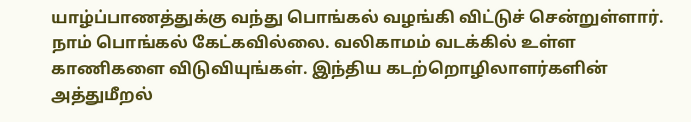யாழ்ப்பாணத்துக்கு வந்து பொங்கல் வழங்கி விட்டுச் சென்றுள்ளார். நாம் பொங்கல் கேட்கவில்லை. வலிகாமம் வடக்கில் உள்ள காணிகளை விடுவியுங்கள். இந்திய கடற்றொழிலாளர்களின் அத்துமீறல்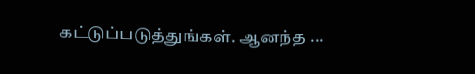கட்டுப்படுத்துங்கள். ஆனந்த ...